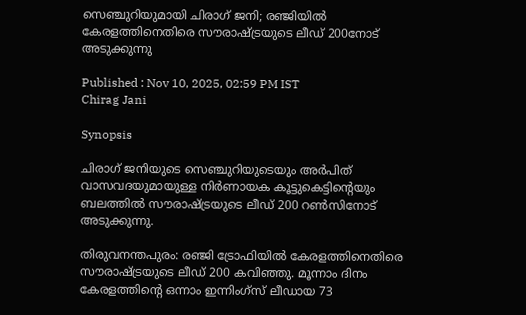സെഞ്ചുറിയുമായി ചിരാഗ് ജനി; രഞ്ജിയില്‍ കേരളത്തിനെതിരെ സൗരാഷ്ട്രയുടെ ലീഡ് 200നോട് അടുക്കുന്നു

Published : Nov 10, 2025, 02:59 PM IST
Chirag Jani

Synopsis

ചിരാഗ് ജനിയുടെ സെഞ്ചുറിയുടെയും അർപിത് വാസവദയുമായുള്ള നിർണായക കൂട്ടുകെട്ടിന്‍റെയും ബലത്തിൽ സൗരാഷ്ട്രയുടെ ലീഡ് 200 റൺസിനോട് അടുക്കുന്നു.

തിരുവനന്തപുരം: രഞ്ജി ട്രോഫിയില്‍ കേരളത്തിനെതിരെ സൗരാഷ്ട്രയുടെ ലീഡ് 200 കവിഞ്ഞു. മൂന്നാം ദിനം കേരളത്തിന്റെ ഒന്നാം ഇന്നിംഗ്‌സ് ലീഡായ 73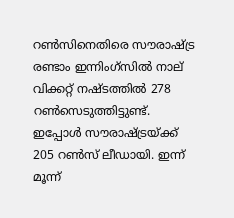റണ്‍സിനെതിരെ സൗരാഷ്ട്ര രണ്ടാം ഇന്നിംഗ്‌സില്‍ നാല് വിക്കറ്റ് നഷ്ടത്തില്‍ 278 റണ്‍സെടുത്തിട്ടുണ്ട്. ഇപ്പോള്‍ സൗരാഷ്ട്രയ്ക്ക് 205 റണ്‍സ് ലീഡായി. ഇന്ന് മൂന്ന്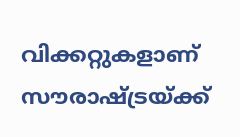വിക്കറ്റുകളാണ് സൗരാഷ്ട്രയ്ക്ക്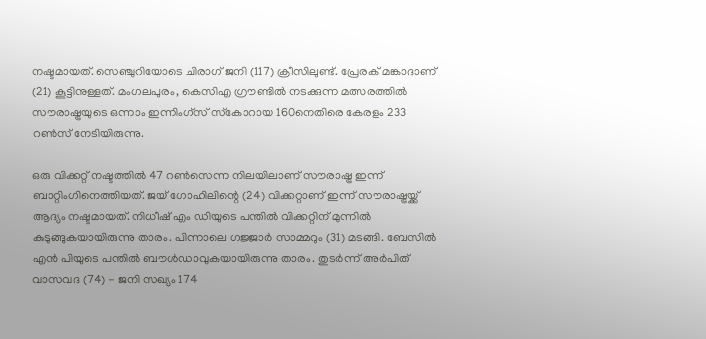നഷ്ടമായത്. സെഞ്ചുറിയോടെ ചിരാഗ് ജനി (117) ക്രീസിലുണ്ട്. പ്രേരക് മങ്കാദാണ് (21) കൂട്ടിനുള്ളത്. മംഗലപുരം, കെസിഎ ഗ്രൗണ്ടില്‍ നടക്കുന്ന മത്സരത്തില്‍ സൗരാഷ്ട്രയുടെ ഒന്നാം ഇന്നിംഗ്‌സ് സ്‌കോറായ 160നെതിരെ കേരളം 233 റണ്‍സ് നേടിയിരുന്നു.

ഒരു വിക്കറ്റ് നഷ്ടത്തില്‍ 47 റണ്‍സെന്ന നിലയിലാണ് സൗരാഷ്ട്ര ഇന്ന് ബാറ്റിംഗിനെത്തിയത്. ജയ് ഗോഹിലിന്റെ (24) വിക്കറ്റാണ് ഇന്ന് സൗരാഷ്ട്രയ്ക്ക് ആദ്യം നഷ്ടമായത്. നിധീഷ് എം ഡിയുടെ പന്തില്‍ വിക്കറ്റിന് മുന്നില്‍ കുടുങ്ങുകയായിരുന്നു താരം. പിന്നാലെ ഗജ്ജാര്‍ സാമ്മറും (31) മടങ്ങി. ബേസില്‍ എന്‍ പിയുടെ പന്തില്‍ ബൗള്‍ഡാവുകയായിരുന്നു താരം. തുടര്‍ന്ന് അര്‍പിത് വാസവദ (74) - ജനി സഖ്യം 174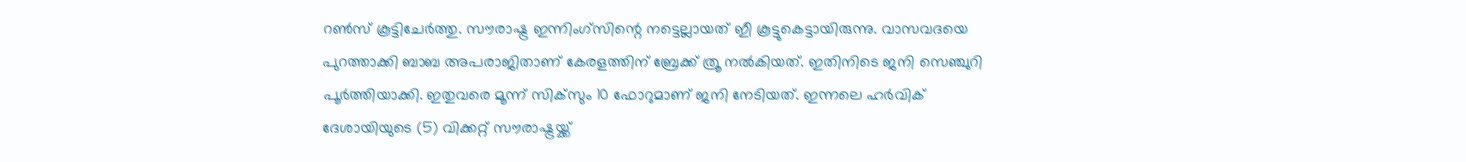റണ്‍സ് കൂട്ടിചേര്‍ത്തു. സൗരാഷ്ട്ര ഇന്നിംഗ്‌സിന്റെ നട്ടെല്ലായത് ഇീ കൂട്ടുകെട്ടായിരുന്നു. വാസവദയെ പുറത്താക്കി ബാബ അപരാജിതാണ് കേരളത്തിന് ബ്രേക്ക് ത്രൂ നല്‍കിയത്. ഇതിനിടെ ജനി സെഞ്ചുറി പൂര്‍ത്തിയാക്കി. ഇതുവരെ മൂന്ന് സിക്‌സും 10 ഫോറുമാണ് ജനി നേടിയത്. ഇന്നലെ ഹര്‍വിക് ദേശായിയുടെ (5) വിക്കറ്റ് സൗരാഷ്ട്രയ്ക്ക്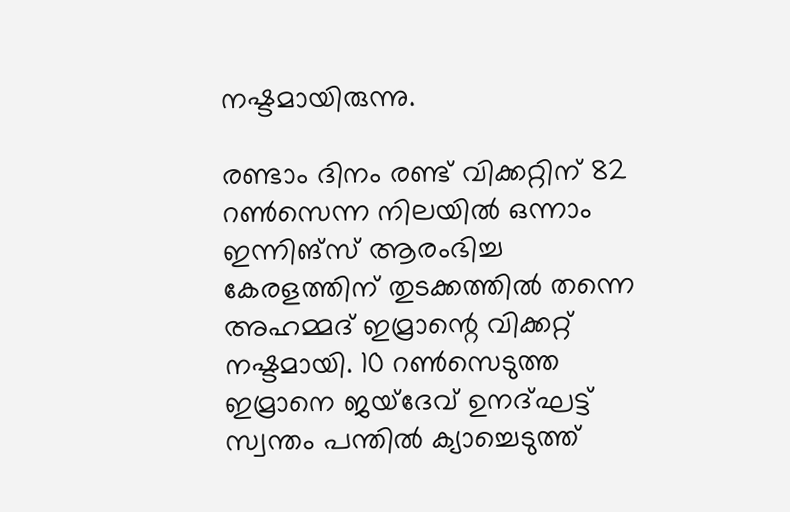നഷ്ടമായിരുന്നു.

രണ്ടാം ദിനം രണ്ട് വിക്കറ്റിന് 82 റണ്‍സെന്ന നിലയില്‍ ഒന്നാം ഇന്നിങ്സ് ആരംഭിച്ച കേരളത്തിന് തുടക്കത്തില്‍ തന്നെ അഹമ്മദ് ഇമ്രാന്റെ വിക്കറ്റ് നഷ്ടമായി. 10 റണ്‍സെടുത്ത ഇമ്രാനെ ജയ്ദേവ് ഉനദ്ഘട്ട് സ്വന്തം പന്തില്‍ ക്യാച്ചെടുത്ത്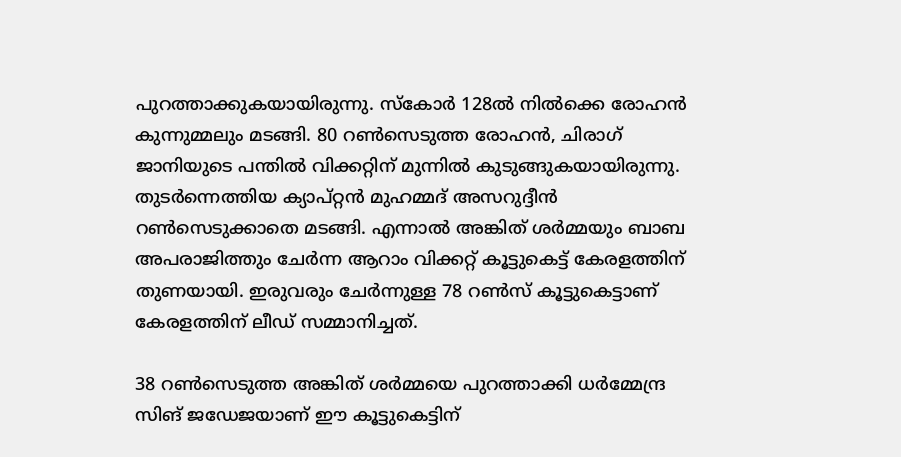പുറത്താക്കുകയായിരുന്നു. സ്‌കോര്‍ 128ല്‍ നില്‍ക്കെ രോഹന്‍ കുന്നുമ്മലും മടങ്ങി. 80 റണ്‍സെടുത്ത രോഹന്‍, ചിരാഗ് ജാനിയുടെ പന്തില്‍ വിക്കറ്റിന് മുന്നില്‍ കുടുങ്ങുകയായിരുന്നു. തുടര്‍ന്നെത്തിയ ക്യാപ്റ്റന്‍ മുഹമ്മദ് അസറുദ്ദീന്‍ റണ്‍സെടുക്കാതെ മടങ്ങി. എന്നാല്‍ അങ്കിത് ശര്‍മ്മയും ബാബ അപരാജിത്തും ചേര്‍ന്ന ആറാം വിക്കറ്റ് കൂട്ടുകെട്ട് കേരളത്തിന് തുണയായി. ഇരുവരും ചേര്‍ന്നുള്ള 78 റണ്‍സ് കൂട്ടുകെട്ടാണ് കേരളത്തിന് ലീഡ് സമ്മാനിച്ചത്.

38 റണ്‍സെടുത്ത അങ്കിത് ശര്‍മ്മയെ പുറത്താക്കി ധര്‍മ്മേന്ദ്ര സിങ് ജഡേജയാണ് ഈ കൂട്ടുകെട്ടിന്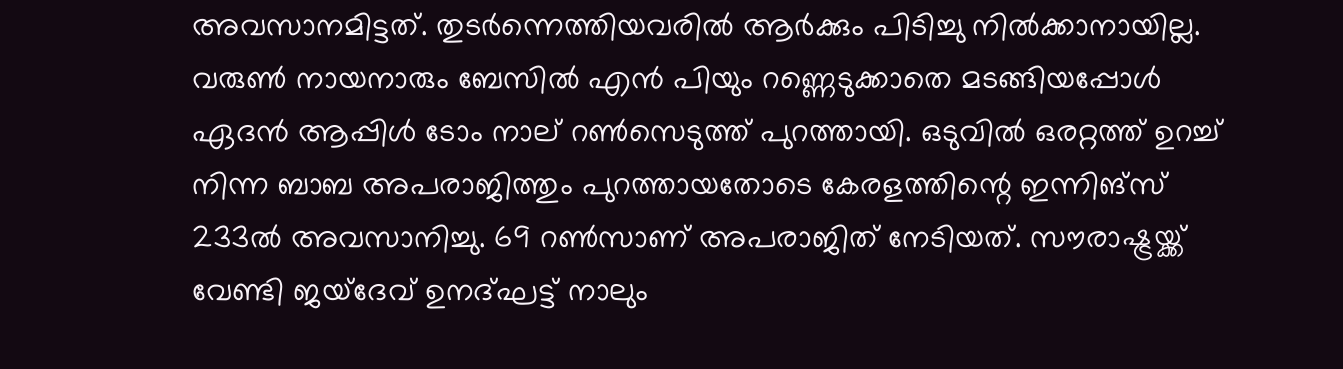അവസാനമിട്ടത്. തുടര്‍ന്നെത്തിയവരില്‍ ആര്‍ക്കും പിടിച്ചു നില്‍ക്കാനായില്ല. വരുണ്‍ നായനാരും ബേസില്‍ എന്‍ പിയും റണ്ണെടുക്കാതെ മടങ്ങിയപ്പോള്‍ ഏദന്‍ ആപ്പിള്‍ ടോം നാല് റണ്‍സെടുത്ത് പുറത്തായി. ഒടുവില്‍ ഒരറ്റത്ത് ഉറച്ച് നിന്ന ബാബ അപരാജിത്തും പുറത്തായതോടെ കേരളത്തിന്റെ ഇന്നിങ്സ് 233ല്‍ അവസാനിച്ചു. 69 റണ്‍സാണ് അപരാജിത് നേടിയത്. സൗരാഷ്ട്രയ്ക്ക് വേണ്ടി ജയ്ദേവ് ഉനദ്ഘട്ട് നാലും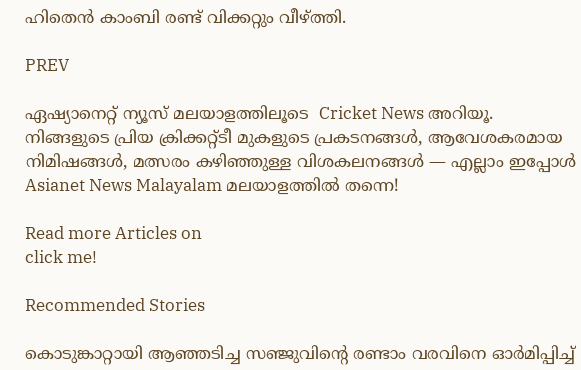ഹിതെന്‍ കാംബി രണ്ട് വിക്കറ്റും വീഴ്ത്തി.

PREV

ഏഷ്യാനെറ്റ് ന്യൂസ് മലയാളത്തിലൂടെ  Cricket News അറിയൂ.  നിങ്ങളുടെ പ്രിയ ക്രിക്കറ്റ്ടീ മുകളുടെ പ്രകടനങ്ങൾ, ആവേശകരമായ നിമിഷങ്ങൾ, മത്സരം കഴിഞ്ഞുള്ള വിശകലനങ്ങൾ — എല്ലാം ഇപ്പോൾ Asianet News Malayalam മലയാളത്തിൽ തന്നെ!

Read more Articles on
click me!

Recommended Stories

കൊടുങ്കാറ്റായി ആഞ്ഞടിച്ച സഞ്ജുവിന്‍റെ രണ്ടാം വരവിനെ ഓർമിപ്പിച്ച്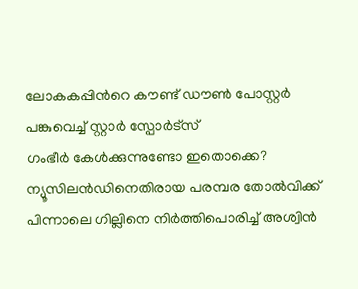ലോകകപ്പിന്‍റെ കൗണ്ട് ഡൗണ്‍ പോസ്റ്റർ പങ്കുവെച്ച് സ്റ്റാര്‍ സ്പോര്‍ട്സ്
ഗംഭീർ കേള്‍ക്കുന്നുണ്ടോ ഇതൊക്കെ? ന്യൂസിലന്‍ഡിനെതിരായ പരമ്പര തോല്‍വിക്ക് പിന്നാലെ ഗില്ലിനെ നിർത്തിപൊരിച്ച് അശ്വിൻ